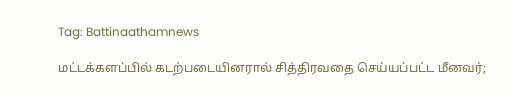Tag: Battinaathamnews

மட்டக்களப்பில் கடற்படையினரால் சித்திரவதை செய்யப்பட்ட மீனவர்;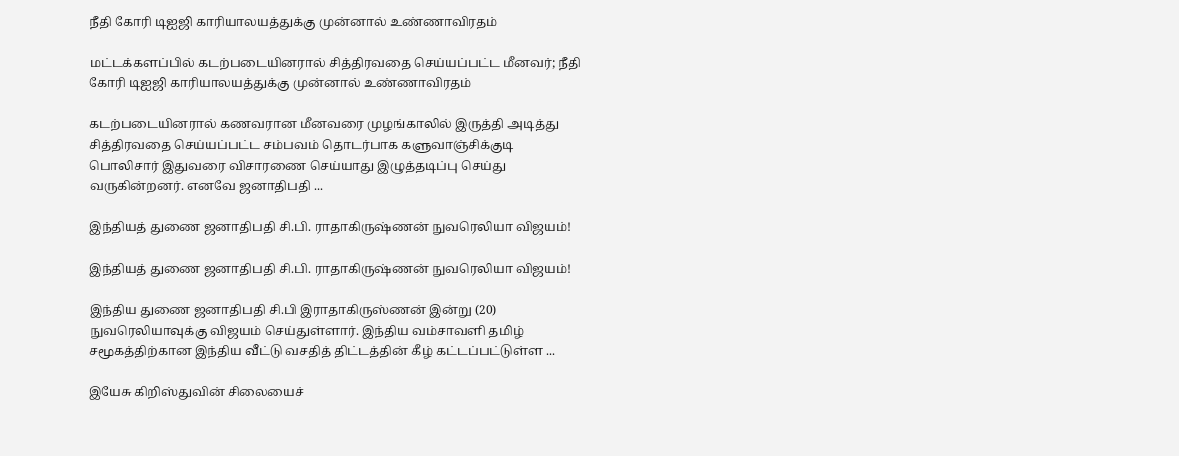நீதி கோரி டிஐஜி காரியாலயத்துக்கு முன்னால் உண்ணாவிரதம்

மட்டக்களப்பில் கடற்படையினரால் சித்திரவதை செய்யப்பட்ட மீனவர்; நீதி கோரி டிஐஜி காரியாலயத்துக்கு முன்னால் உண்ணாவிரதம்

கடற்படையினரால் கணவரான மீனவரை முழங்காலில் இருத்தி அடித்து சித்திரவதை செய்யப்பட்ட சம்பவம் தொடர்பாக களுவாஞ்சிக்குடி பொலிசார் இதுவரை விசாரணை செய்யாது இழுத்தடிப்பு செய்து வருகின்றனர். எனவே ஜனாதிபதி ...

இந்தியத் துணை ஜனாதிபதி சி.பி. ராதாகிருஷ்ணன் நுவரெலியா விஜயம்!

இந்தியத் துணை ஜனாதிபதி சி.பி. ராதாகிருஷ்ணன் நுவரெலியா விஜயம்!

இந்திய துணை ஜனாதிபதி சி.பி இராதாகிருஸ்ணன் இன்று (20) நுவரெலியாவுக்கு விஜயம் செய்துள்ளார். இந்திய வம்சாவளி தமிழ் சமூகத்திற்கான இந்திய வீட்டு வசதித் திட்டத்தின் கீழ் கட்டப்பட்டுள்ள ...

இயேசு கிறிஸ்துவின் சிலையைச்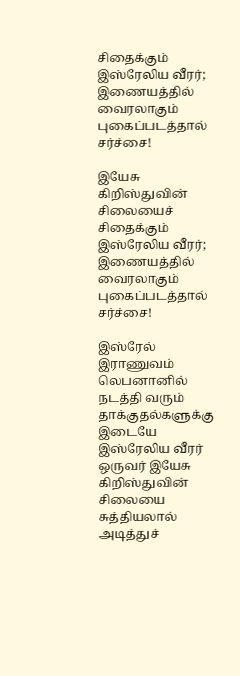சிதைக்கும் இஸ்ரேலிய வீரர்; இணையத்தில் வைரலாகும் புகைப்படத்தால் சர்ச்சை!

இயேசு கிறிஸ்துவின் சிலையைச் சிதைக்கும் இஸ்ரேலிய வீரர்; இணையத்தில் வைரலாகும் புகைப்படத்தால் சர்ச்சை!

இஸ்ரேல் இராணுவம் லெபனானில் நடத்தி வரும் தாக்குதல்களுக்கு இடையே இஸ்ரேலிய வீரர் ஒருவர் இயேசு கிறிஸ்துவின் சிலையை சுத்தியலால் அடித்துச்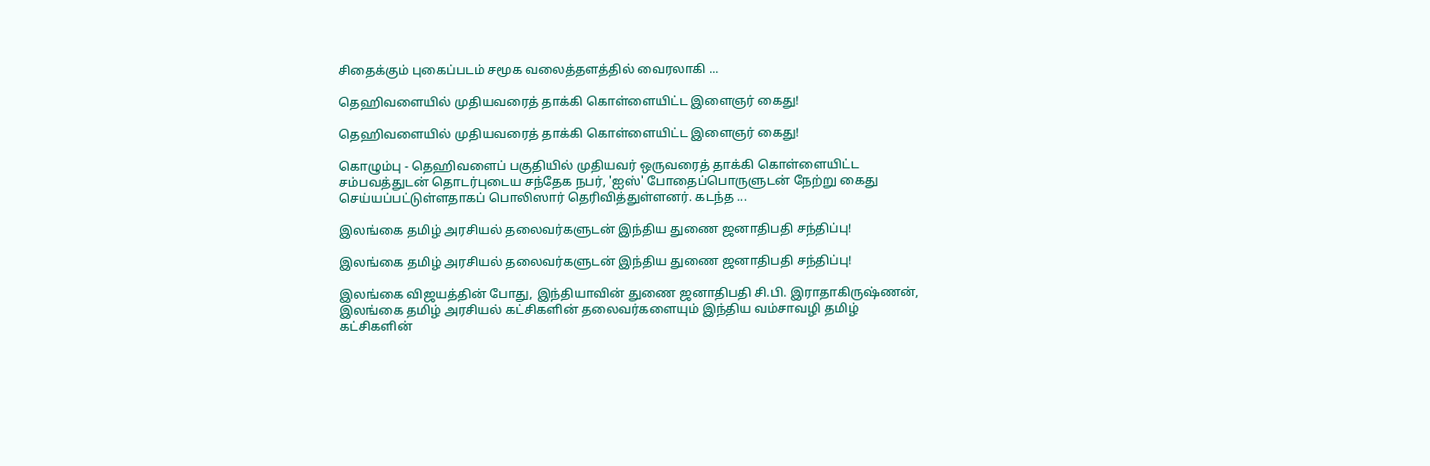சிதைக்கும் புகைப்படம் சமூக வலைத்தளத்தில் வைரலாகி ...

தெஹிவளையில் முதியவரைத் தாக்கி கொள்ளையிட்ட இளைஞர் கைது!

தெஹிவளையில் முதியவரைத் தாக்கி கொள்ளையிட்ட இளைஞர் கைது!

கொழும்பு - தெஹிவளைப் பகுதியில் முதியவர் ஒருவரைத் தாக்கி கொள்ளையிட்ட சம்பவத்துடன் தொடர்புடைய சந்தேக நபர், 'ஐஸ்' போதைப்பொருளுடன் நேற்று கைது செய்யப்பட்டுள்ளதாகப் பொலிஸார் தெரிவித்துள்ளனர். கடந்த ...

இலங்கை தமிழ் அரசியல் தலைவர்களுடன் இந்திய துணை ஜனாதிபதி சந்திப்பு!

இலங்கை தமிழ் அரசியல் தலைவர்களுடன் இந்திய துணை ஜனாதிபதி சந்திப்பு!

இலங்கை விஜயத்தின் போது, இந்தியாவின் துணை ஜனாதிபதி சி.பி. இராதாகிருஷ்ணன், இலங்கை தமிழ் அரசியல் கட்சிகளின் தலைவர்களையும் இந்திய வம்சாவழி தமிழ் கட்சிகளின்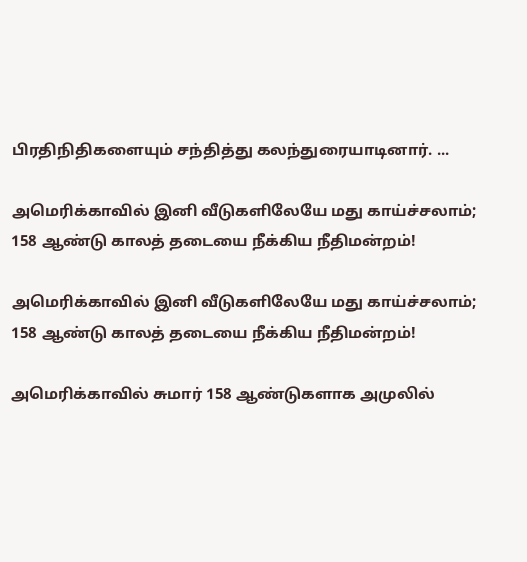பிரதிநிதிகளையும் சந்தித்து கலந்துரையாடினார். ...

அமெரிக்காவில் இனி வீடுகளிலேயே மது காய்ச்சலாம்; 158 ஆண்டு காலத் தடையை நீக்கிய நீதிமன்றம்!

அமெரிக்காவில் இனி வீடுகளிலேயே மது காய்ச்சலாம்; 158 ஆண்டு காலத் தடையை நீக்கிய நீதிமன்றம்!

அமெரிக்காவில் சுமார் 158 ஆண்டுகளாக அமுலில்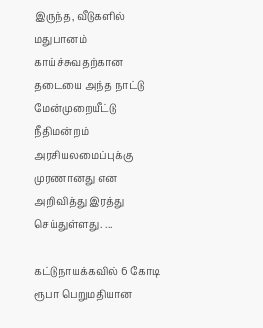இருந்த, வீடுகளில் மதுபானம் காய்ச்சுவதற்கான தடையை அந்த நாட்டு மேன்முறையீட்டு நீதிமன்றம் அரசியலமைப்புக்கு முரணானது என அறிவித்து இரத்து செய்துள்ளது. ...

கட்டுநாயக்கவில் 6 கோடி ரூபா பெறுமதியான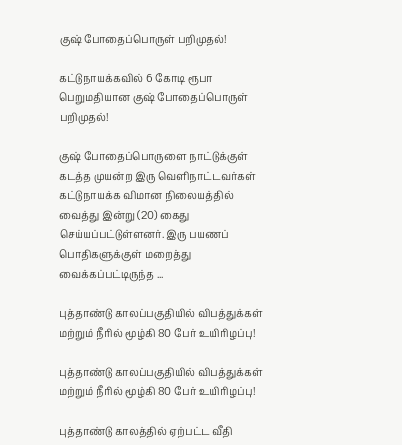குஷ் போதைப்பொருள் பறிமுதல்!

கட்டுநாயக்கவில் 6 கோடி ரூபா பெறுமதியான குஷ் போதைப்பொருள் பறிமுதல்!

குஷ் போதைப்பொருளை நாட்டுக்குள் கடத்த முயன்ற இரு வெளிநாட்டவர்கள் கட்டுநாயக்க விமான நிலையத்தில் வைத்து இன்று (20) கைது செய்யப்பட்டுள்ளனர். இரு பயணப் பொதிகளுக்குள் மறைத்து வைக்கப்பட்டிருந்த ...

புத்தாண்டு காலப்பகுதியில் விபத்துக்கள் மற்றும் நீரில் மூழ்கி 80 பேர் உயிரிழப்பு!

புத்தாண்டு காலப்பகுதியில் விபத்துக்கள் மற்றும் நீரில் மூழ்கி 80 பேர் உயிரிழப்பு!

புத்தாண்டு காலத்தில் ஏற்பட்ட வீதி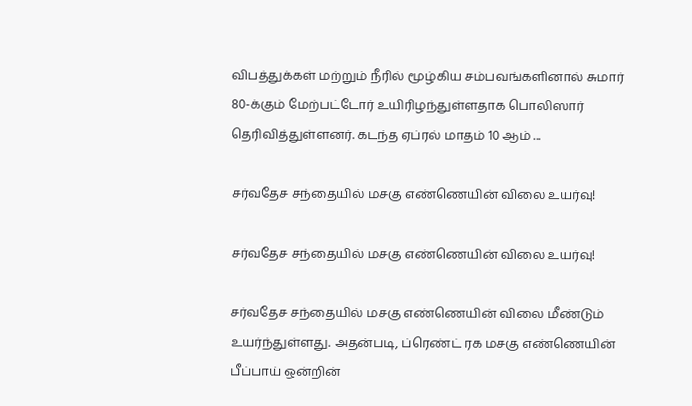விபத்துக்கள் மற்றும் நீரில் மூழ்கிய சம்பவங்களினால் சுமார் 80-க்கும் மேற்பட்டோர் உயிரிழந்துள்ளதாக பொலிஸார் தெரிவித்துள்ளனர். கடந்த ஏப்ரல் மாதம் 10 ஆம் ...

சர்வதேச சந்தையில் மசகு எண்ணெயின் விலை உயர்வு!

சர்வதேச சந்தையில் மசகு எண்ணெயின் விலை உயர்வு!

சர்வதேச சந்தையில் மசகு எண்ணெயின் விலை மீண்டும் உயர்ந்துள்ளது. அதன்படி, ப்ரெண்ட் ரக மசகு எண்ணெயின் பீப்பாய் ஒன்றின்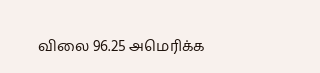விலை 96.25 அமெரிக்க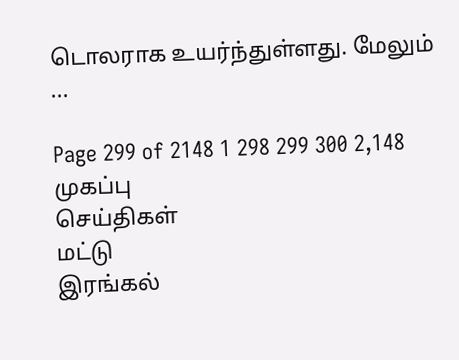டொலராக உயர்ந்துள்ளது. மேலும் ...

Page 299 of 2148 1 298 299 300 2,148
முகப்பு
செய்திகள்
மட்டு
இரங்கல்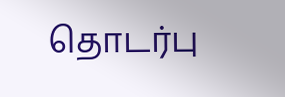தொடர்பு